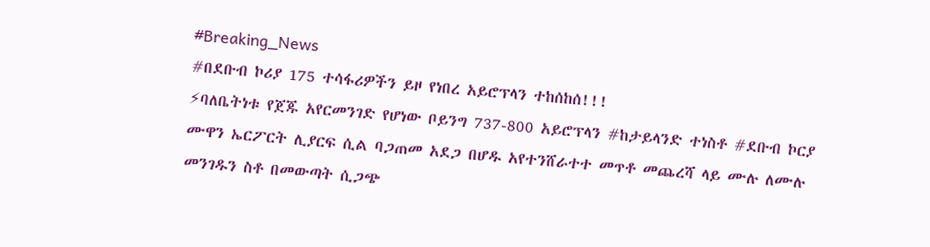#Breaking_News
#በደቡብ ኮሪያ 175 ተሳፋሪዎችን ይዞ የነበረ አይሮፕላን ተከሰከሰ!!!
⚡ባለቤትነቱ የጀጁ አየርመንገድ የሆነው ቦይንግ 737-800 አይሮፕላን #ከታይላንድ ተነስቶ #ደቡብ ኮርያ ሙዋን ኤርፖርት ሊያርፍ ሲል ባጋጠመ አደጋ በሆዱ አየተንሸራተተ መጥቶ መጨረሻ ላይ ሙሉ ለሙሉ መንገዱን ስቶ በመውጣት ሲጋጭ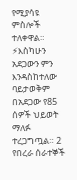የሚያሳዩ ምስሎች ተለቀዋል።
⚡እስካሁን አደጋውን ምን እንዳስከተለው ባይታወቅም በአደጋው የ85 ሰዎች ህይወት ማለፉ ተረጋግጧል። 2 የበረራ ሰራተኞች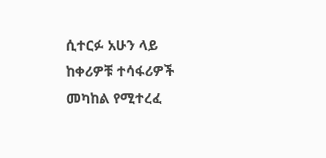ሲተርፉ አሁን ላይ ከቀሪዎቹ ተሳፋሪዎች መካከል የሚተረፈ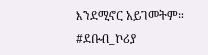እንደሚኖር አይገመትም።
#ደቡብ_ኮሪያ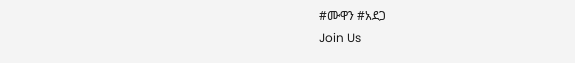#ሙዋን #አደጋ
Join Us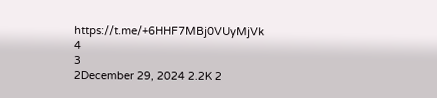https://t.me/+6HHF7MBj0VUyMjVk
4
3
2December 29, 2024 2.2K 2